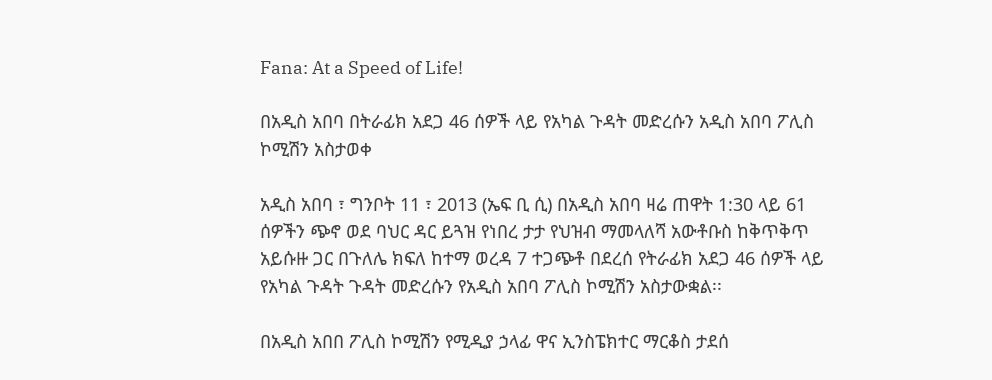Fana: At a Speed of Life!

በአዲስ አበባ በትራፊክ አደጋ 46 ሰዎች ላይ የአካል ጉዳት መድረሱን አዲስ አበባ ፖሊስ ኮሚሽን አስታወቀ

አዲስ አበባ ፣ ግንቦት 11 ፣ 2013 (ኤፍ ቢ ሲ) በአዲስ አበባ ዛሬ ጠዋት 1:30 ላይ 61 ሰዎችን ጭኖ ወደ ባህር ዳር ይጓዝ የነበረ ታታ የህዝብ ማመላለሻ አውቶቡስ ከቅጥቅጥ አይሱዙ ጋር በጉለሌ ክፍለ ከተማ ወረዳ 7 ተጋጭቶ በደረሰ የትራፊክ አደጋ 46 ሰዎች ላይ የአካል ጉዳት ጉዳት መድረሱን የአዲስ አበባ ፖሊስ ኮሚሽን አስታውቋል፡፡

በአዲስ አበበ ፖሊስ ኮሚሽን የሚዲያ ኃላፊ ዋና ኢንስፔክተር ማርቆስ ታደሰ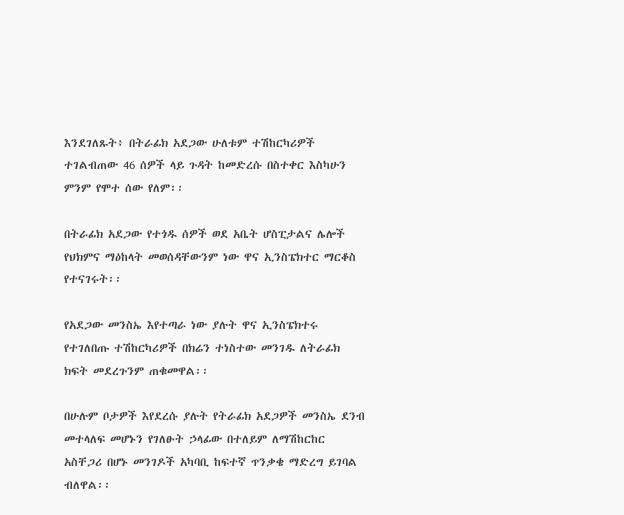እንደገለጹት፥ በትራፊክ አደጋው ሁለቱም ተሽከርካሪዎች ተገልብጠው 46 ሰዎች ላይ ጉዳት ከመድረሱ በስተቀር እስካሁን ምንም የሞተ ሰው የለም፡፡

በትራፊክ አደጋው የተጎዱ ሰዎች ወደ አቤት ሆስፒታልና ሌሎች የህክምና ማዕከላት መወሰዳቸውንም ነው ዋና ኢንስፔክተር ማርቆስ የተናገሩት፡፡

የአደጋው መንስኤ እየተጣራ ነው ያሉት ዋና ኢንስፔክተሩ የተገለበጡ ተሽከርካሪዎች በክሬን ተነስተው መንገዱ ለትራፊክ ክፍት መደረጉንም ጠቁመዋል፡፡

በሁሉም ቦታዎች እየደረሱ ያሉት የትራፊክ አደጋዎች መንስኤ ደንብ መተላለፍ መሆኑን የገለፁት ኃላፊው በተለይም ለማሽከርከር አስቸጋሪ በሆኑ መንገዶች አካባቢ ከፍተኛ ጥንቃቄ ማድረግ ይገባል ብለዋል፡፡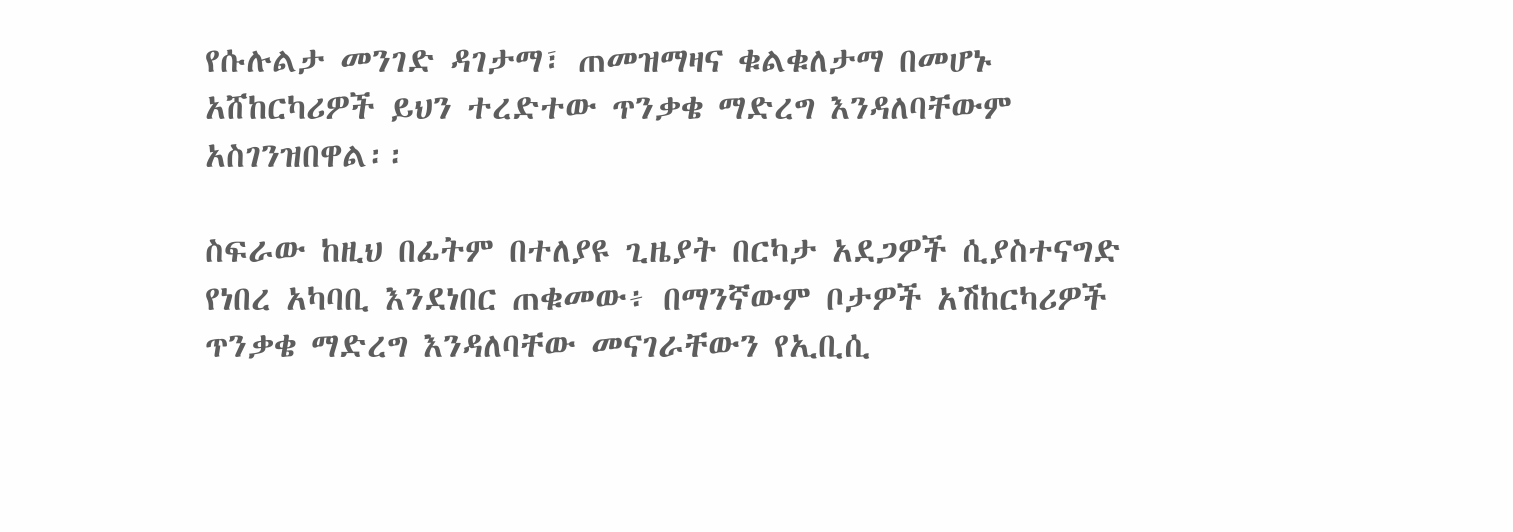የሱሉልታ መንገድ ዳገታማ፣ ጠመዝማዛና ቁልቁለታማ በመሆኑ አሸከርካሪዎች ይህን ተረድተው ጥንቃቄ ማድረግ እንዳለባቸውም አስገንዝበዋል፡፡

ስፍራው ከዚህ በፊትም በተለያዩ ጊዜያት በርካታ አደጋዎች ሲያስተናግድ የነበረ አካባቢ እንደነበር ጠቁመው፥ በማንኛውም ቦታዎች አሽከርካሪዎች ጥንቃቄ ማድረግ እንዳለባቸው መናገራቸውን የኢቢሲ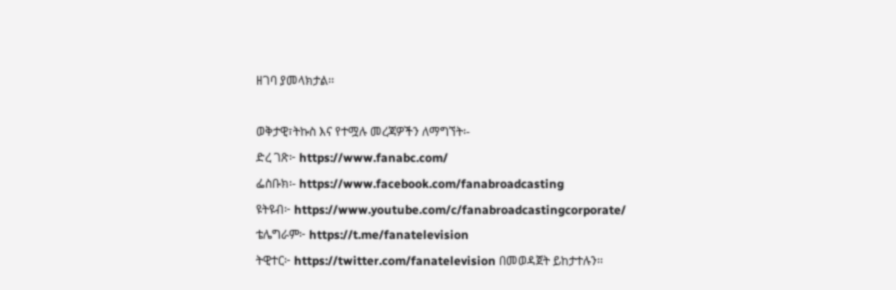ዘገባ ያመላክታል፡፡

ወቅታዊ፣ትኩስ እና የተሟሉ መረጃዎችን ለማግኘት፡-
ድረ ገጽ፦ https://www.fanabc.com/
ፌስቡክ፡- https://www.facebook.com/fanabroadcasting
ዩትዩብ፦ https://www.youtube.com/c/fanabroadcastingcorporate/
ቴሌግራም፦ https://t.me/fanatelevision
ትዊተር፦ https://twitter.com/fanatelevision በመወዳጀት ይከታተሉን፡፡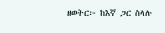ዘወትር፦ ከእኛ ጋር ስላሉ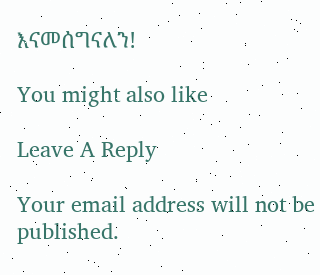እናመሰግናለን!

You might also like

Leave A Reply

Your email address will not be published.